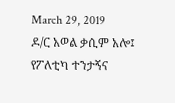March 29, 2019
ዶ/ር አወል ቃሲም አሎ፤ የፖለቲካ ተንታኝና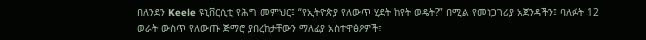በለንደን Keele ዩኒቨርሲቲ የሕግ መምህር፤ “የኢትዮጵያ የለውጥ ሂደት ከየት ወዴት?” በሚል የመነጋገሪያ አጀንዳችን፤ ባለፉት 12 ወራት ውስጥ የለውጡ ጅማሮ ያበረከታቸውን ማለፊያ አስተዋፅዖዎች፣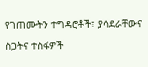የገጠሙትን ተግዳሮቶች፣ ያሳደራቸውና ስጋትና ተስፋዎች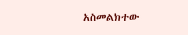አስመልክተው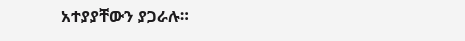አተያያቸውን ያጋራሉ።